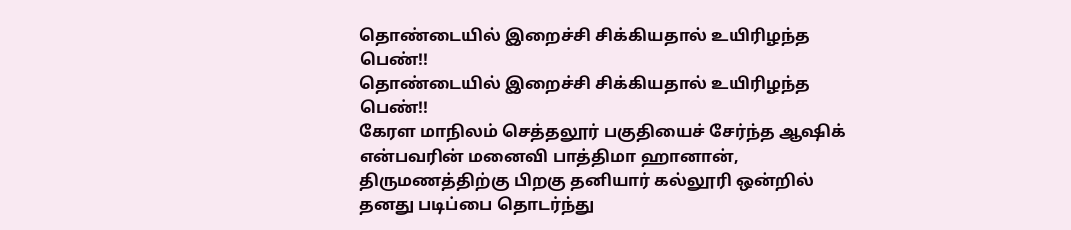தொண்டையில் இறைச்சி சிக்கியதால் உயிரிழந்த பெண்!!
தொண்டையில் இறைச்சி சிக்கியதால் உயிரிழந்த பெண்!!
கேரள மாநிலம் செத்தலூர் பகுதியைச் சேர்ந்த ஆஷிக் என்பவரின் மனைவி பாத்திமா ஹானான், திருமணத்திற்கு பிறகு தனியார் கல்லூரி ஒன்றில் தனது படிப்பை தொடர்ந்து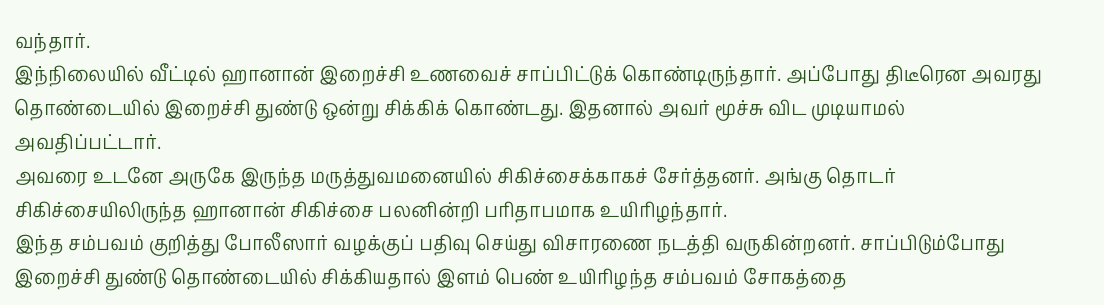வந்தார்.
இந்நிலையில் வீட்டில் ஹானான் இறைச்சி உணவைச் சாப்பிட்டுக் கொண்டிருந்தார். அப்போது திடீரென அவரது தொண்டையில் இறைச்சி துண்டு ஒன்று சிக்கிக் கொண்டது. இதனால் அவர் மூச்சு விட முடியாமல் அவதிப்பட்டார்.
அவரை உடனே அருகே இருந்த மருத்துவமனையில் சிகிச்சைக்காகச் சேர்த்தனர். அங்கு தொடர் சிகிச்சையிலிருந்த ஹானான் சிகிச்சை பலனின்றி பரிதாபமாக உயிரிழந்தார்.
இந்த சம்பவம் குறித்து போலீஸார் வழக்குப் பதிவு செய்து விசாரணை நடத்தி வருகின்றனர். சாப்பிடும்போது இறைச்சி துண்டு தொண்டையில் சிக்கியதால் இளம் பெண் உயிரிழந்த சம்பவம் சோகத்தை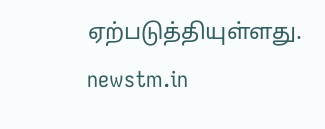ஏற்படுத்தியுள்ளது.
newstm.in